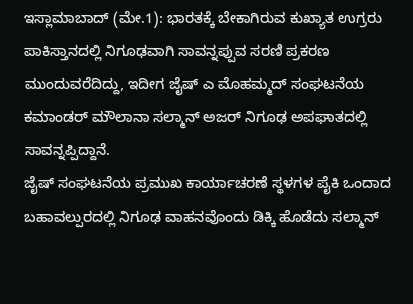ಇಸ್ಲಾಮಾಬಾದ್ (ಮೇ.1): ಭಾರತಕ್ಕೆ ಬೇಕಾಗಿರುವ ಕುಖ್ಯಾತ ಉಗ್ರರು ಪಾಕಿಸ್ತಾನದಲ್ಲಿ ನಿಗೂಢವಾಗಿ ಸಾವನ್ನಪ್ಪುವ ಸರಣಿ ಪ್ರಕರಣ ಮುಂದುವರೆದಿದ್ದು, ಇದೀಗ ಜೈಷ್ ಎ ಮೊಹಮ್ಮದ್ ಸಂಘಟನೆಯ ಕಮಾಂಡರ್ ಮೌಲಾನಾ ಸಲ್ಮಾನ್ ಅಜರ್ ನಿಗೂಢ ಅಪಘಾತದಲ್ಲಿ ಸಾವನ್ನಪ್ಪಿದ್ದಾನೆ.
ಜೈಷ್ ಸಂಘಟನೆಯ ಪ್ರಮುಖ ಕಾರ್ಯಾಚರಣೆ ಸ್ಥಳಗಳ ಪೈಕಿ ಒಂದಾದ ಬಹಾವಲ್ಪುರದಲ್ಲಿ ನಿಗೂಢ ವಾಹನವೊಂದು ಡಿಕ್ಕಿ ಹೊಡೆದು ಸಲ್ಮಾನ್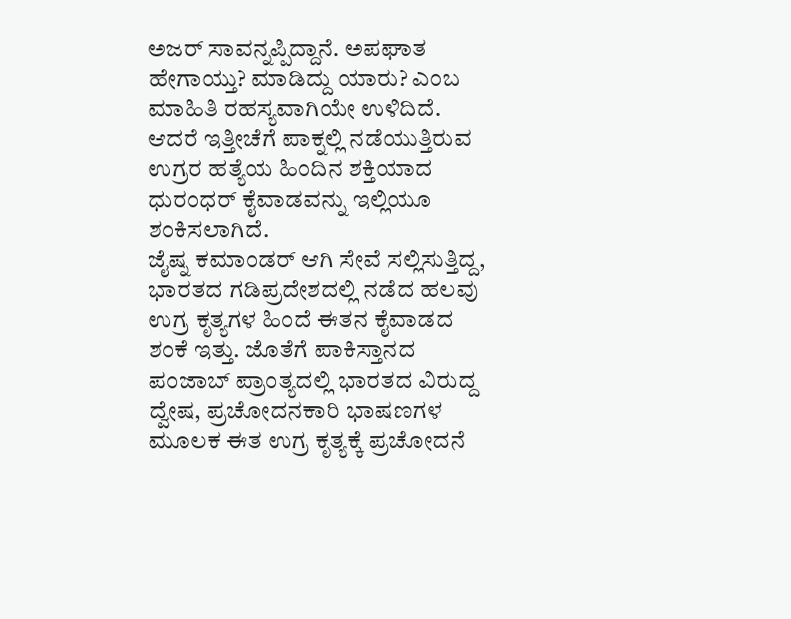ಅಜರ್ ಸಾವನ್ನಪ್ಪಿದ್ದಾನೆ. ಅಪಘಾತ ಹೇಗಾಯ್ತು? ಮಾಡಿದ್ದು ಯಾರು? ಎಂಬ ಮಾಹಿತಿ ರಹಸ್ಯವಾಗಿಯೇ ಉಳಿದಿದೆ. ಆದರೆ ಇತ್ತೀಚೆಗೆ ಪಾಕ್ನಲ್ಲಿ ನಡೆಯುತ್ತಿರುವ ಉಗ್ರರ ಹತ್ಯೆಯ ಹಿಂದಿನ ಶಕ್ತಿಯಾದ ಧುರಂಧರ್ ಕೈವಾಡವನ್ನು ಇಲ್ಲಿಯೂ ಶಂಕಿಸಲಾಗಿದೆ.
ಜೈಷ್ನ ಕಮಾಂಡರ್ ಆಗಿ ಸೇವೆ ಸಲ್ಲಿಸುತ್ತಿದ್ದ, ಭಾರತದ ಗಡಿಪ್ರದೇಶದಲ್ಲಿ ನಡೆದ ಹಲವು ಉಗ್ರ ಕೃತ್ಯಗಳ ಹಿಂದೆ ಈತನ ಕೈವಾಡದ ಶಂಕೆ ಇತ್ತು. ಜೊತೆಗೆ ಪಾಕಿಸ್ತಾನದ ಪಂಜಾಬ್ ಪ್ರಾಂತ್ಯದಲ್ಲಿ ಭಾರತದ ವಿರುದ್ದ ದ್ವೇಷ, ಪ್ರಚೋದನಕಾರಿ ಭಾಷಣಗಳ ಮೂಲಕ ಈತ ಉಗ್ರ ಕೃತ್ಯಕ್ಕೆ ಪ್ರಚೋದನೆ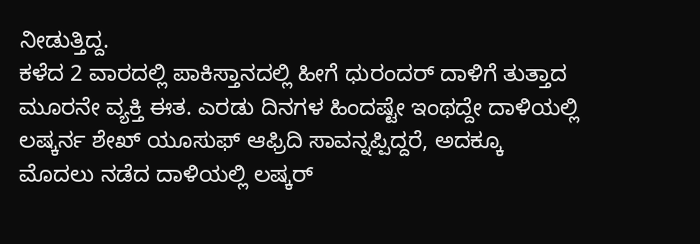ನೀಡುತ್ತಿದ್ದ.
ಕಳೆದ 2 ವಾರದಲ್ಲಿ ಪಾಕಿಸ್ತಾನದಲ್ಲಿ ಹೀಗೆ ಧುರಂದರ್ ದಾಳಿಗೆ ತುತ್ತಾದ ಮೂರನೇ ವ್ಯಕ್ತಿ ಈತ. ಎರಡು ದಿನಗಳ ಹಿಂದಷ್ಟೇ ಇಂಥದ್ದೇ ದಾಳಿಯಲ್ಲಿ ಲಷ್ಕರ್ನ ಶೇಖ್ ಯೂಸುಫ್ ಆಫ್ರಿದಿ ಸಾವನ್ನಪ್ಪಿದ್ದರೆ, ಅದಕ್ಕೂ ಮೊದಲು ನಡೆದ ದಾಳಿಯಲ್ಲಿ ಲಷ್ಕರ್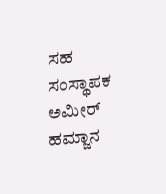ಸಹ ಸಂಸ್ಥಾಪಕ ಅಮೀರ್ ಹಮ್ಜಾನ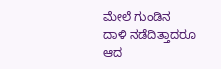ಮೇಲೆ ಗುಂಡಿನ ದಾಳಿ ನಡೆದಿತ್ತಾದರೂ ಆದ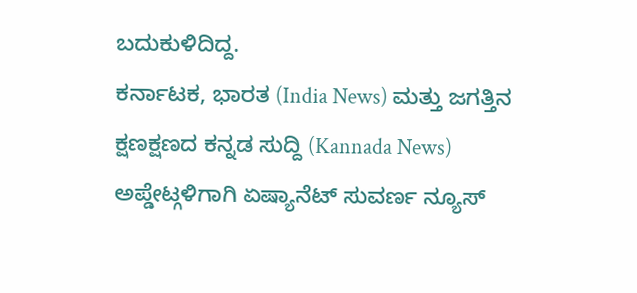ಬದುಕುಳಿದಿದ್ದ.
ಕರ್ನಾಟಕ, ಭಾರತ (India News) ಮತ್ತು ಜಗತ್ತಿನ ಕ್ಷಣಕ್ಷಣದ ಕನ್ನಡ ಸುದ್ದಿ (Kannada News) ಅಪ್ಡೇಟ್ಗಳಿಗಾಗಿ ಏಷ್ಯಾನೆಟ್ ಸುವರ್ಣ ನ್ಯೂಸ್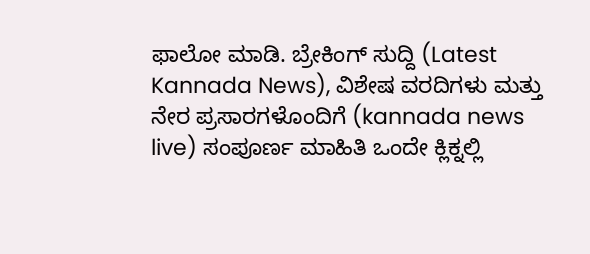ಫಾಲೋ ಮಾಡಿ. ಬ್ರೇಕಿಂಗ್ ಸುದ್ದಿ (Latest Kannada News), ವಿಶೇಷ ವರದಿಗಳು ಮತ್ತು ನೇರ ಪ್ರಸಾರಗಳೊಂದಿಗೆ (kannada news live) ಸಂಪೂರ್ಣ ಮಾಹಿತಿ ಒಂದೇ ಕ್ಲಿಕ್ನಲ್ಲಿ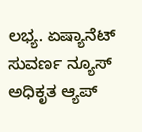ಲಭ್ಯ. ಏಷ್ಯಾನೆಟ್ ಸುವರ್ಣ ನ್ಯೂಸ್ ಅಧಿಕೃತ ಆ್ಯಪ್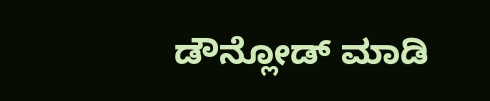ಡೌನ್ಲೋಡ್ ಮಾಡಿ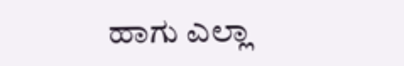ಹಾಗು ಎಲ್ಲಾ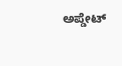ಅಪ್ಡೇಟ್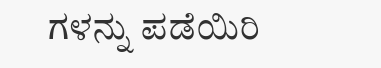ಗಳನ್ನು ಪಡೆಯಿರಿ